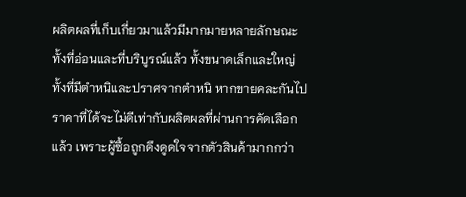ผลิตผลที่เก็บเกี่ยวมาแล้วมีมากมายหลายลักษณะ ทั้งที่อ่อนและที่บริบูรณ์แล้ว ทั้งขนาดเล็กและใหญ่ ทั้งที่มีตำหนิและปราศจากตำหนิ หากขายคละกันไปราคาที่ได้จะไม่ดีเท่ากับผลิตผลที่ผ่านการคัดเลือกแล้ว เพราะผู้ซื้อถูกดึงดูดใจจากตัวสินค้ามากกว่า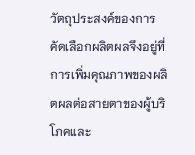วัตถุประสงค์ของการคัดเลือกผลิตผลจึงอยู่ที่การเพิ่มคุณภาพของผลิตผลต่อสายตาของผู้บริโภคและ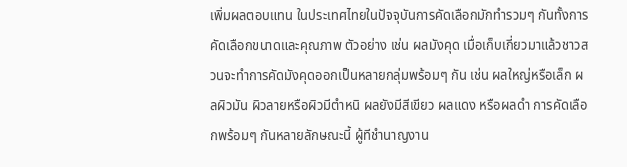เพิ่มผลตอบแทน ในประเทศไทยในปัจจุบันการคัดเลือกมักทำรวมๆ กันทั้งการคัดเลือกขนาดและคุณภาพ ตัวอย่าง เช่น ผลมังคุด เมื่อเก็บเกี่ยวมาแล้วชาวสวนจะทำการคัดมังคุดออกเป็นหลายกลุ่มพร้อมๆ กัน เช่น ผลใหญ่หรือเล็ก ผลผิวมัน ผิวลายหรือผิวมีตำหนิ ผลยังมีสีเขียว ผลแดง หรือผลดำ การคัดเลือกพร้อมๆ กันหลายลักษณะนี้ ผู้ทีชำนาญงาน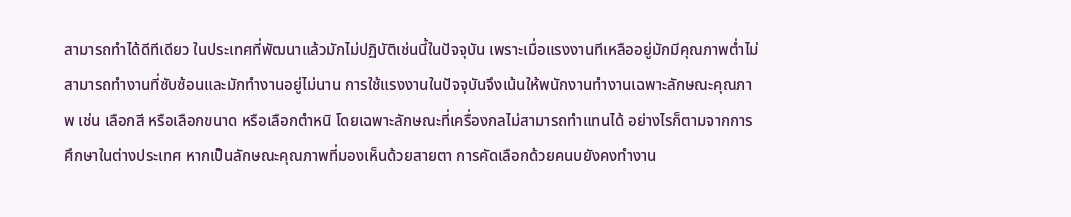สามารถทำได้ดีทีเดียว ในประเทศที่พัฒนาแล้วมักไม่ปฏิบัติเช่นนี้ในปัจจุบัน เพราะเมื่อแรงงานทีเหลืออยู่มักมีคุณภาพต่ำไม่สามารถทำงานที่ซับซ้อนและมักทำงานอยู่ไม่นาน การใช้แรงงานในปัจจุบันจึงเน้นให้พนักงานทำงานเฉพาะลักษณะคุณภาพ เช่น เลือกสี หรือเลือกขนาด หรือเลือกตำหนิ โดยเฉพาะลักษณะที่เครื่องกลไม่สามารถทำแทนได้ อย่างไรก็ตามจากการศึกษาในต่างประเทศ หากเป็นลักษณะคุณภาพที่มองเห็นด้วยสายตา การคัดเลือกด้วยคนบยังคงทำงาน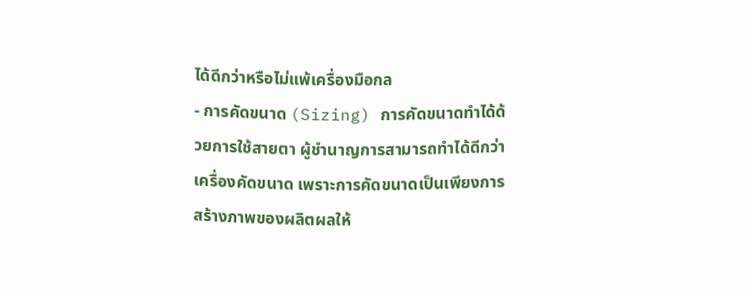ได้ดีกว่าหรือไม่แพ้เครื่องมือกล
- การคัดขนาด (Sizing) การคัดขนาดทำได้ด้วยการใช้สายตา ผู้ชำนาญการสามารถทำได้ดีกว่าเครื่องคัดขนาด เพราะการคัดขนาดเป็นเพียงการสร้างภาพของผลิตผลให้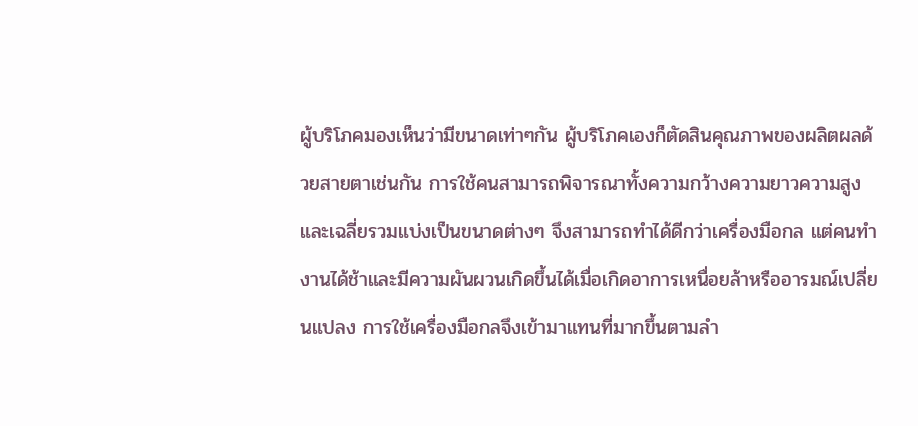ผู้บริโภคมองเห็นว่ามีขนาดเท่าๆกัน ผู้บริโภคเองก็ตัดสินคุณภาพของผลิตผลด้วยสายตาเช่นกัน การใช้คนสามารถพิจารณาทั้งความกว้างความยาวความสูง และเฉลี่ยรวมแบ่งเป็นขนาดต่างๆ จึงสามารถทำได้ดีกว่าเครื่องมือกล แต่คนทำงานได้ช้าและมีความผันผวนเกิดขึ้นได้เมื่อเกิดอาการเหนื่อยล้าหรืออารมณ์เปลี่ยนแปลง การใช้เครื่องมือกลจึงเข้ามาแทนที่มากขึ้นตามลำ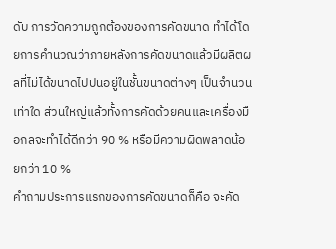ดับ การวัดความถูกต้องของการคัดขนาด ทำได้โดยการคำนวณว่าภายหลังการคัดขนาดแล้วมีผลิตผลที่ไม่ได้ขนาดไปปนอยู่ในชั้นขนาดต่างๆ เป็นจำนวนเท่าใด ส่วนใหญ่แล้วทั้งการคัดด้วยคนและเครื่องมือกลจะทำได้ดีกว่า 90 % หรือมีความผิดพลาดน้อยกว่า 10 %
คำถามประการแรกของการคัดขนาดก็คือ จะคัด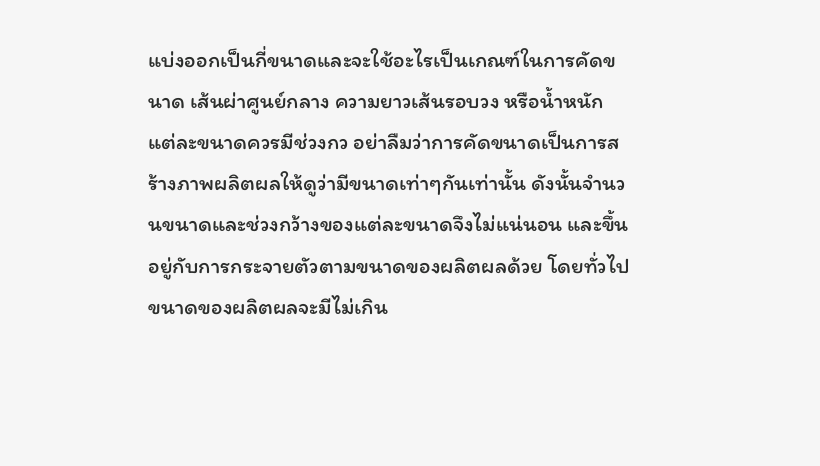แบ่งออกเป็นกี่ขนาดและจะใช้อะไรเป็นเกณฑ์ในการคัดขนาด เส้นผ่าศูนย์กลาง ความยาวเส้นรอบวง หรือน้ำหนัก แต่ละขนาดควรมีช่วงกว อย่าลืมว่าการคัดขนาดเป็นการสร้างภาพผลิตผลให้ดูว่ามีขนาดเท่าๆกันเท่านั้น ดังนั้นจำนวนขนาดและช่วงกว้างของแต่ละขนาดจึงไม่แน่นอน และขึ้นอยู่กับการกระจายตัวตามขนาดของผลิตผลด้วย โดยทั่วไปขนาดของผลิตผลจะมีไม่เกิน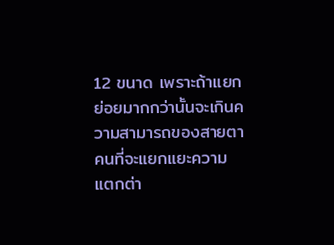12 ขนาด เพราะถ้าแยกย่อยมากกว่านั้นจะเกินความสามารถของสายตาคนที่จะแยกแยะความแตกต่า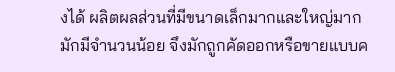งได้ ผลิตผลส่วนที่มีขนาดเล็กมากและใหญ่มากมักมีจำนวนน้อย จึงมักถูกคัดออกหรือขายแบบค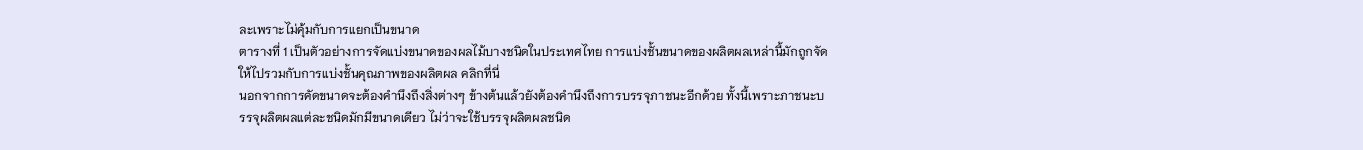ละเพราะไม่คุ้มกับการแยกเป็นขนาด
ตารางที่ 1 เป็นตัวอย่างการจัดแบ่งขนาดของผลไม้บางชนิดในประเทศไทย การแบ่งชั้นขนาดของผลิตผลเหล่านี้มักถูกจัดให้ไปรวมกับการแบ่งชั้นคุณภาพของผลิตผล คลิกที่นี่
นอกจากการคัดขนาดจะต้องคำนึงถึงสิ่งต่างๆ ข้างต้นแล้วยังต้องคำนึงถึงการบรรจุภาชนะอีกด้วย ทั้งนี้เพราะภาชนะบรรจุผลิตผลแต่ละชนิดมักมีขนาดเดียว ไม่ว่าจะใช้บรรจุผลิตผลชนิด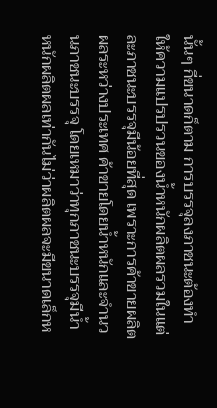นั้นๆ กี่ขนาดก็ตาม การบรรจุลงภาชนะต้องทำให้ความแปรปรวนของน้ำหนักผลิตผลรวมในแต่ละภาชนะบรรจุมีน้อยที่สุด เพราะการค้าขายผลิตผลระหว่างประเทศ ค้าขายโดยน้ำหนักและจำนวนภาชนะบรรจุ โดยเหมาว่าทุกภาชนะบรรจุมีน้ำหนักผลิตผลเท่ากันไม่ว่าผลิตผลจะมีขนาดเล็กห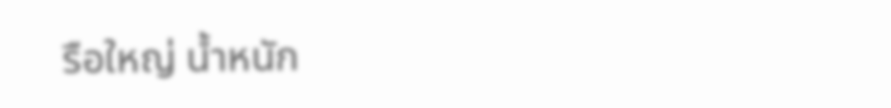รือใหญ่ น้ำหนัก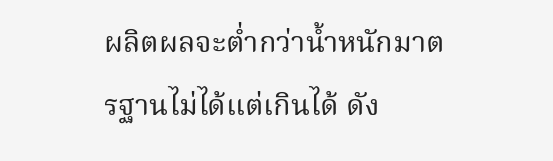ผลิตผลจะต่ำกว่าน้ำหนักมาตรฐานไม่ได้แต่เกินได้ ดัง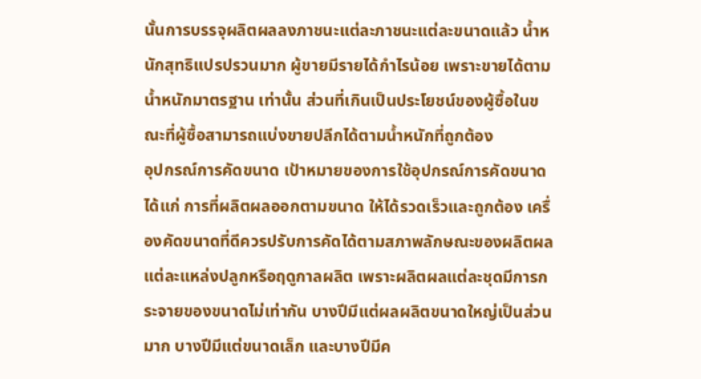นั้นการบรรจุผลิตผลลงภาชนะแต่ละภาชนะแต่ละขนาดแล้ว น้ำหนักสุทธิแปรปรวนมาก ผู้ขายมีรายได้กำไรน้อย เพราะขายได้ตามน้ำหนักมาตรฐาน เท่านั้น ส่วนที่เกินเป็นประโยชน์ของผู้ซื้อในขณะที่ผู้ซื้อสามารถแบ่งขายปลีกได้ตามน้ำหนักที่ถูกต้อง
อุปกรณ์การคัดขนาด เป้าหมายของการใช้อุปกรณ์การคัดขนาดได้แก่ การที่ผลิตผลออกตามขนาด ให้ได้รวดเร็วและถูกต้อง เครื่องคัดขนาดที่ดีควรปรับการคัดได้ตามสภาพลักษณะของผลิตผลแต่ละแหล่งปลูกหรือฤดูกาลผลิต เพราะผลิตผลแต่ละชุดมีการกระจายของขนาดไม่เท่ากัน บางปีมีแต่ผลผลิตขนาดใหญ่เป็นส่วนมาก บางปีมีแต่ขนาดเล็ก และบางปีมีค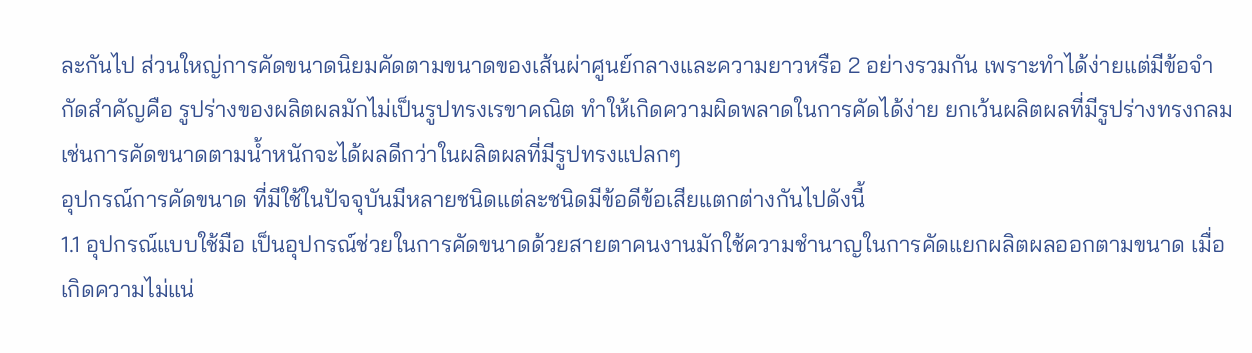ละกันไป ส่วนใหญ่การคัดขนาดนิยมคัดตามขนาดของเส้นผ่าศูนย์กลางและความยาวหรือ 2 อย่างรวมกัน เพราะทำได้ง่ายแต่มีข้อจำกัดสำคัญคือ รูปร่างของผลิตผลมักไม่เป็นรูปทรงเรขาคณิต ทำให้เกิดความผิดพลาดในการคัดได้ง่าย ยกเว้นผลิตผลที่มีรูปร่างทรงกลม เช่นการคัดขนาดตามน้ำหนักจะได้ผลดีกว่าในผลิตผลที่มีรูปทรงแปลกๆ
อุปกรณ์การคัดขนาด ที่มีใช้ในปัจจุบันมีหลายชนิดแต่ละชนิดมีข้อดีข้อเสียแตกต่างกันไปดังนี้
1.1 อุปกรณ์แบบใช้มือ เป็นอุปกรณ์ช่วยในการคัดขนาดด้วยสายตาคนงานมักใช้ความชำนาญในการคัดแยกผลิตผลออกตามขนาด เมื่อเกิดความไม่แน่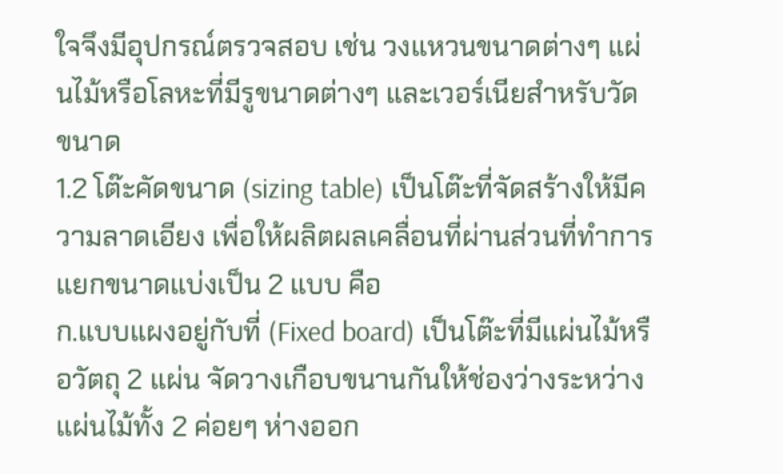ใจจึงมีอุปกรณ์ตรวจสอบ เช่น วงแหวนขนาดต่างๆ แผ่นไม้หรือโลหะที่มีรูขนาดต่างๆ และเวอร์เนียสำหรับวัดขนาด
1.2 โต๊ะคัดขนาด (sizing table) เป็นโต๊ะที่จัดสร้างให้มีความลาดเอียง เพื่อให้ผลิตผลเคลื่อนที่ผ่านส่วนที่ทำการแยกขนาดแบ่งเป็น 2 แบบ คือ
ก.แบบแผงอยู่กับที่ (Fixed board) เป็นโต๊ะที่มีแผ่นไม้หรือวัตถุ 2 แผ่น จัดวางเกือบขนานกันให้ช่องว่างระหว่างแผ่นไม้ทั้ง 2 ค่อยๆ ห่างออก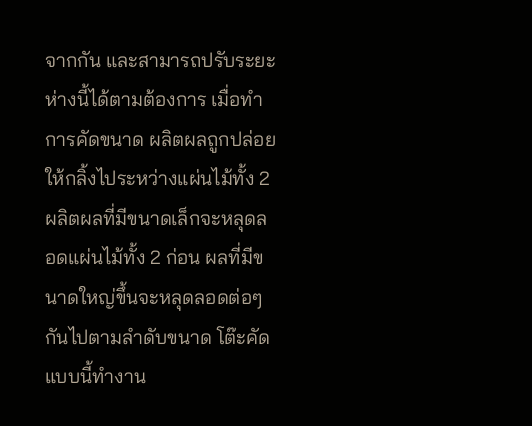จากกัน และสามารถปรับระยะห่างนี้ได้ตามต้องการ เมื่อทำการคัดขนาด ผลิตผลถูกปล่อยให้กลิ้งไประหว่างแผ่นไม้ทั้ง 2 ผลิตผลที่มีขนาดเล็กจะหลุดลอดแผ่นไม้ทั้ง 2 ก่อน ผลที่มีขนาดใหญ่ขึ้นจะหลุดลอดต่อๆกันไปตามลำดับขนาด โต๊ะคัดแบบนี้ทำงาน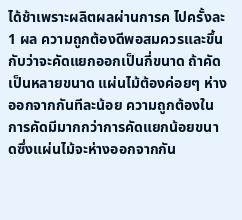ได้ช้าเพราะผลิตผลผ่านการค ไปครั้งละ 1 ผล ความถูกต้องดีพอสมควรและขึ้นกับว่าจะคัดแยกออกเป็นกี่ขนาด ถ้าคัดเป็นหลายขนาด แผ่นไม้ต้องค่อยๆ ห่างออกจากกันทีละน้อย ความถูกต้องในการคัดมีมากกว่าการคัดแยกน้อยขนาดซึ่งแผ่นไม้จะห่างออกจากกัน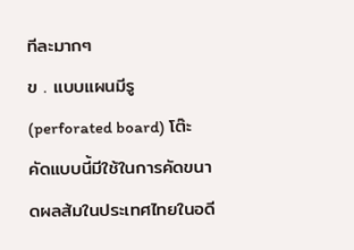ทีละมากๆ
ข . แบบแผนมีรู (perforated board) โต๊ะคัดแบบนี้มีใช้ในการคัดขนาดผลส้มในประเทศไทยในอดี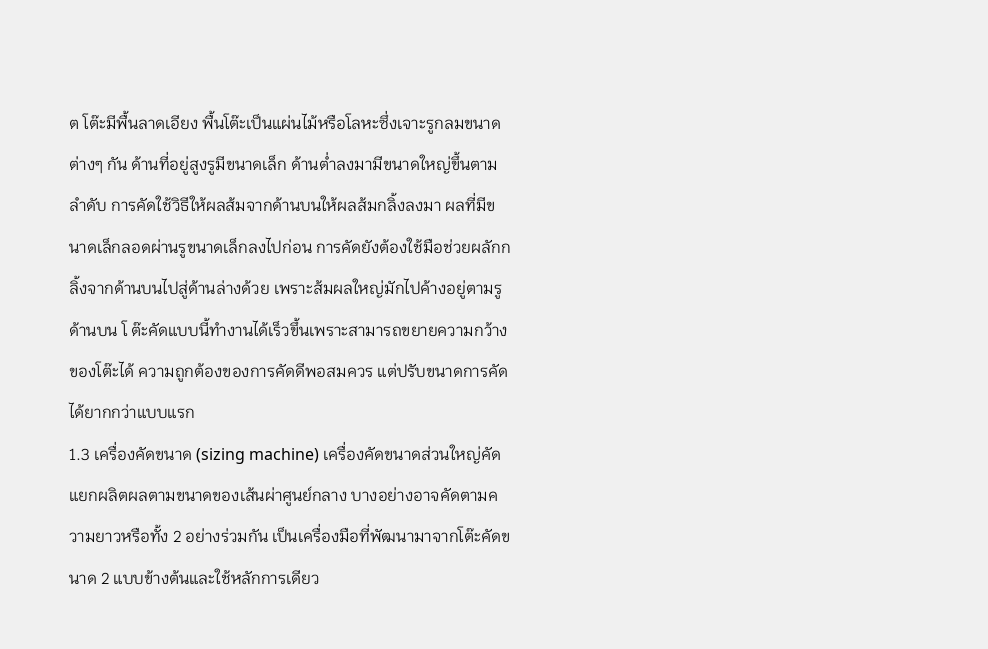ต โต๊ะมีพื้นลาดเอียง พื้นโต๊ะเป็นแผ่นไม้หรือโลหะซึ่งเจาะรูกลมขนาดต่างๆ กัน ด้านที่อยู่สูงรูมีขนาดเล็ก ด้านต่ำลงมามีขนาดใหญ่ขึ้นตามลำดับ การคัดใช้วิธีให้ผลส้มจากด้านบนให้ผลส้มกลิ้งลงมา ผลที่มีขนาดเล็กลอดผ่านรูขนาดเล็กลงไปก่อน การคัดยังต้องใช้มือช่วยผลักกลิ้งจากด้านบนไปสู่ด้านล่างด้วย เพราะส้มผลใหญ่มักไปค้างอยู่ตามรูด้านบน โ ต๊ะคัดแบบนี้ทำงานได้เร็วขึ้นเพราะสามารถขยายความกว้างของโต๊ะได้ ความถูกต้องของการคัดดีพอสมควร แต่ปรับขนาดการคัดได้ยากกว่าแบบแรก
1.3 เครื่องคัดขนาด (sizing machine) เครื่องคัดขนาดส่วนใหญ่คัดแยกผลิตผลตามขนาดของเส้นผ่าศูนย์กลาง บางอย่างอาจคัดตามความยาวหรือทั้ง 2 อย่างร่วมกัน เป็นเครื่องมือที่พัฒนามาจากโต๊ะคัดขนาด 2 แบบข้างต้นและใช้หลักการเดียว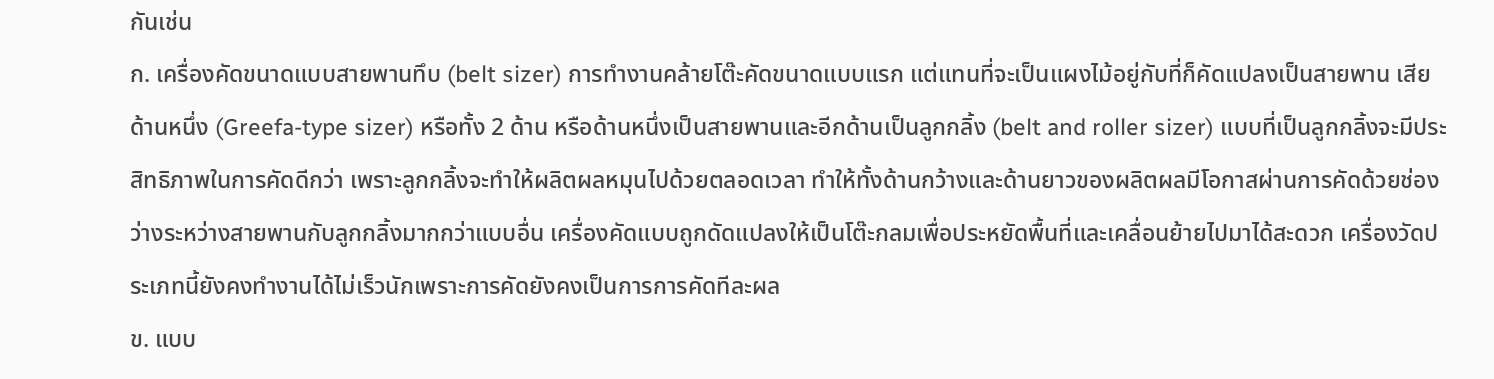กันเช่น
ก. เครื่องคัดขนาดแบบสายพานทึบ (belt sizer) การทำงานคล้ายโต๊ะคัดขนาดแบบแรก แต่แทนที่จะเป็นแผงไม้อยู่กับที่ก็คัดแปลงเป็นสายพาน เสีย ด้านหนึ่ง (Greefa-type sizer) หรือทั้ง 2 ด้าน หรือด้านหนึ่งเป็นสายพานและอีกด้านเป็นลูกกลิ้ง (belt and roller sizer) แบบที่เป็นลูกกลิ้งจะมีประสิทธิภาพในการคัดดีกว่า เพราะลูกกลิ้งจะทำให้ผลิตผลหมุนไปด้วยตลอดเวลา ทำให้ทั้งด้านกว้างและด้านยาวของผลิตผลมีโอกาสผ่านการคัดด้วยช่องว่างระหว่างสายพานกับลูกกลิ้งมากกว่าแบบอื่น เครื่องคัดแบบถูกดัดแปลงให้เป็นโต๊ะกลมเพื่อประหยัดพื้นที่และเคลื่อนย้ายไปมาได้สะดวก เครื่องวัดประเภทนี้ยังคงทำงานได้ไม่เร็วนักเพราะการคัดยังคงเป็นการการคัดทีละผล
ข. แบบ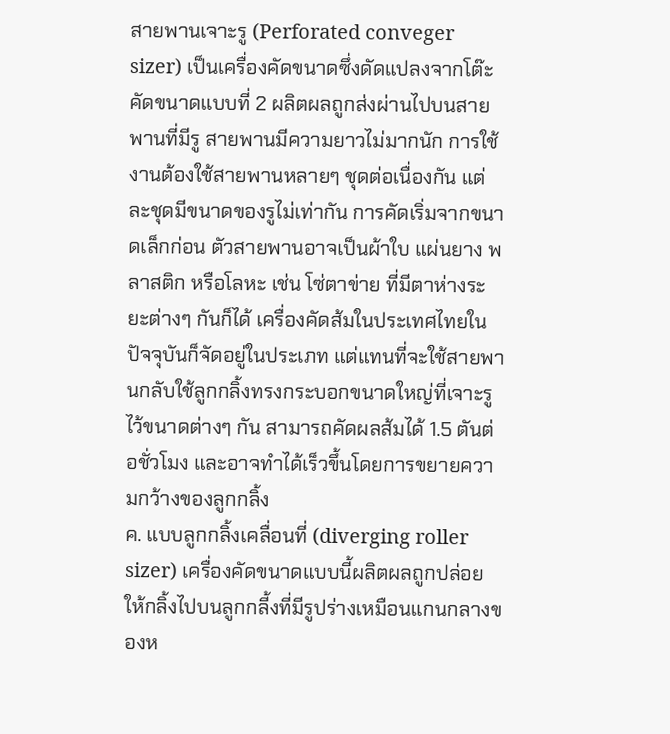สายพานเจาะรู (Perforated conveger sizer) เป็นเครื่องคัดขนาดซึ่งดัดแปลงจากโต๊ะคัดขนาดแบบที่ 2 ผลิตผลถูกส่งผ่านไปบนสายพานที่มีรู สายพานมีความยาวไม่มากนัก การใช้งานต้องใช้สายพานหลายๆ ชุดต่อเนื่องกัน แต่ละชุดมีขนาดของรูไม่เท่ากัน การคัดเริ่มจากขนาดเล็กก่อน ตัวสายพานอาจเป็นผ้าใบ แผ่นยาง พลาสติก หรือโลหะ เช่น โซ่ตาข่าย ที่มีตาห่างระยะต่างๆ กันก็ได้ เครื่องคัดส้มในประเทศไทยในปัจจุบันก็จัดอยู่ในประเภท แต่แทนที่จะใช้สายพานกลับใช้ลูกกลิ้งทรงกระบอกขนาดใหญ่ที่เจาะรูไว้ขนาดต่างๆ กัน สามารถคัดผลส้มได้ 1.5 ตันต่อชั่วโมง และอาจทำได้เร็วขึ้นโดยการขยายความกว้างของลูกกลิ้ง
ค. แบบลูกกลิ้งเคลื่อนที่ (diverging roller sizer) เครื่องคัดขนาดแบบนี้ผลิตผลถูกปล่อยให้กลิ้งไปบนลูกกลี้งที่มีรูปร่างเหมือนแกนกลางของห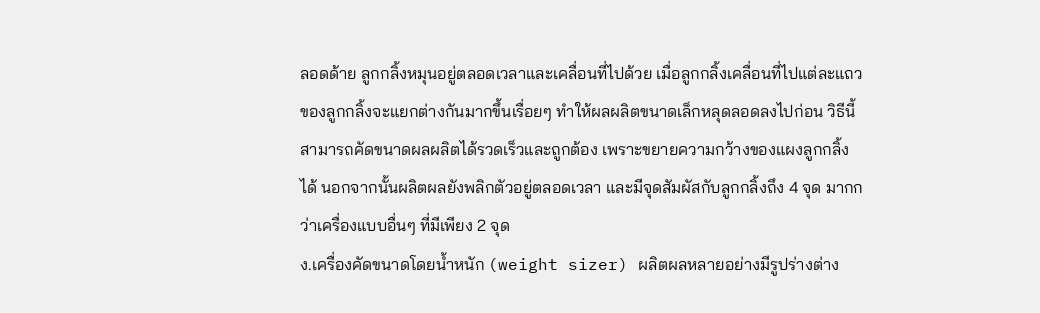ลอดด้าย ลูกกลิ้งหมุนอยู่ตลอดเวลาและเคลื่อนที่ไปด้วย เมื่อลูกกลิ้งเคลื่อนที่ไปแต่ละแถวของลูกกลิ้งจะแยกต่างกันมากขึ้นเรื่อยๆ ทำให้ผลผลิตขนาดเล็กหลุดลอดลงไปก่อน วิธีนี้สามารถคัดขนาดผลผลิตได้รวดเร็วและถูกต้อง เพราะขยายความกว้างของแผงลูกกลิ้งได้ นอกจากนั้นผลิตผลยังพลิกตัวอยู่ตลอดเวลา และมีจุดสัมผัสกับลูกกลิ้งถึง 4 จุด มากกว่าเครื่องแบบอื่นๆ ที่มีเพียง 2 จุด
ง.เครื่องคัดขนาดโดยน้ำหนัก (weight sizer) ผลิตผลหลายอย่างมีรูปร่างต่าง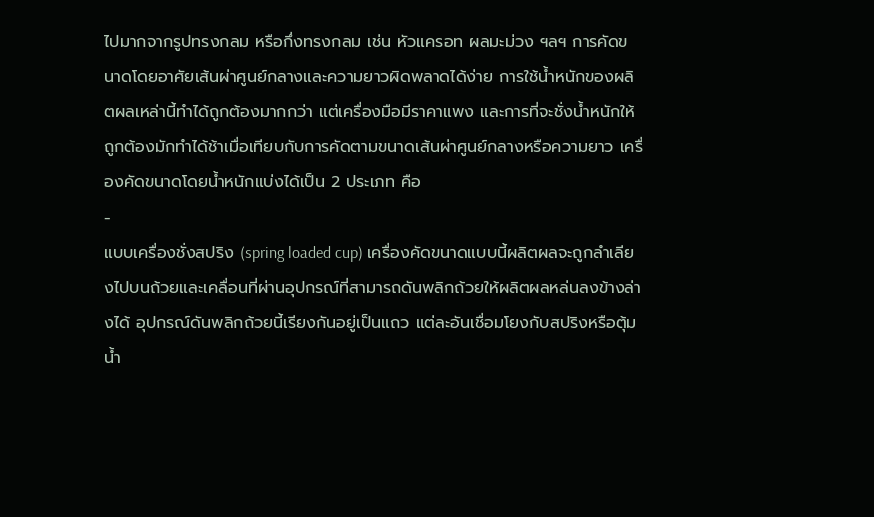ไปมากจากรูปทรงกลม หรือกึ่งทรงกลม เช่น หัวแครอท ผลมะม่วง ฯลฯ การคัดขนาดโดยอาศัยเส้นผ่าศูนย์กลางและความยาวผิดพลาดได้ง่าย การใช้น้ำหนักของผลิตผลเหล่านี้ทำได้ถูกต้องมากกว่า แต่เครื่องมือมีราคาแพง และการที่จะชั่งน้ำหนักให้ถูกต้องมักทำได้ช้าเมื่อเทียบกับการคัดตามขนาดเส้นผ่าศูนย์กลางหรือความยาว เครื่องคัดขนาดโดยน้ำหนักแบ่งได้เป็น 2 ประเภท คือ
-
แบบเครื่องชั่งสปริง (spring loaded cup) เครื่องคัดขนาดแบบนี้ผลิตผลจะถูกลำเลียงไปบนถ้วยและเคลื่อนที่ผ่านอุปกรณ์ที่สามารถดันพลิกถ้วยให้ผลิตผลหล่นลงข้างล่างได้ อุปกรณ์ดันพลิกถ้วยนี้เรียงกันอยู่เป็นแถว แต่ละอันเชื่อมโยงกับสปริงหรือตุ้มน้ำ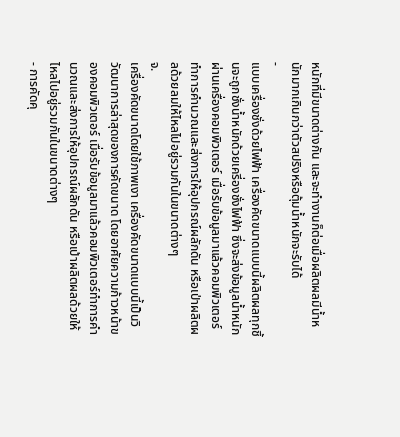หนักที่มีขนาดต่างกัน และจะทำงานก็ต่อเมื่อผลิตผลมีน้ำหนักมากเกินกว่าตัวสปริงหรือตุ้มน้ำหนักจะรับได้
-
แบบเครื่องชั่งด้วยไฟฟ้า เครื่องคัดขนาดแบบนี้ผลิตผลทุกชิ้นจะถูกชั่งน้ำหนักด้วยเครี่องชั่งไฟฟ้า ซึ่งจะส่งข้อมูลน้ำหนักผ่านเครื่องคอมพิวเตอร์ เมื่อรับข้อมูลมาแล้วคอมพิวเตอร์ทำการคำนวณและส่งการให้อุปกรณ์ผลักดัน หรือเป่าผลิตผลด้วยลมให้ไหลไปอยู่รวมกันในขนาดต่างๆ
จ.
เครื่องคัดขนาดโดยใช้ภาพเงา เครื่องคัดขนาดแบบนี้เป็นวิวัฒนาการล่าสุดของการคัดขนาด โดยอาศัยความก้าวหน้าของคอมพิวเตอร์ เมื่อรับข้อมูลมาแล้วคอมพิวเตอร์ทำการคำนวณและส่งการให้อุปกรณ์ผลักดัน หรือเป่าผลิตผลด้วยให้ไหลไปอยู่รวมกันในขนาดต่างๆ
- การคัดคุ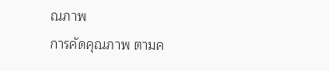ณภาพ
การคัดคุณภาพ ตามค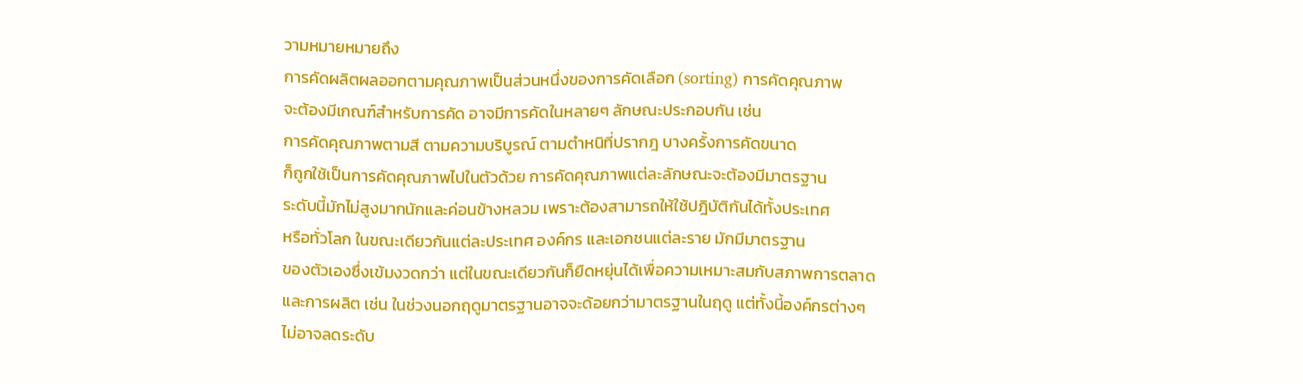วามหมายหมายถึง
การคัดผลิตผลออกตามคุณภาพเป็นส่วนหนึ่งของการคัดเลือก (sorting) การคัดคุณภาพ
จะต้องมีเกณฑ์สำหรับการคัด อาจมีการคัดในหลายๆ ลักษณะประกอบกัน เช่น
การคัดคุณภาพตามสี ตามความบริบูรณ์ ตามตำหนิที่ปรากฎ บางครั้งการคัดขนาด
ก็ถูกใช้เป็นการคัดคุณภาพไปในตัวด้วย การคัดคุณภาพแต่ละลักษณะจะต้องมีมาตรฐาน
ระดับนี้มักไม่สูงมากนักและค่อนข้างหลวม เพราะต้องสามารถให้ใช้ปฎิบัติกันได้ทั้งประเทศ
หรือทั่วโลก ในขณะเดียวกันแต่ละประเทศ องค์กร และเอกชนแต่ละราย มักมีมาตรฐาน
ของตัวเองซึ่งเข้มงวดกว่า แต่ในขณะเดียวกันก็ยืดหยุ่นได้เพื่อความเหมาะสมกับสภาพการตลาด
และการผลิต เช่น ในช่วงนอกฤดูมาตรฐานอาจจะด้อยกว่ามาตรฐานในฤดู แต่ทั้งนี้องค์กรต่างๆ
ไม่อาจลดระดับ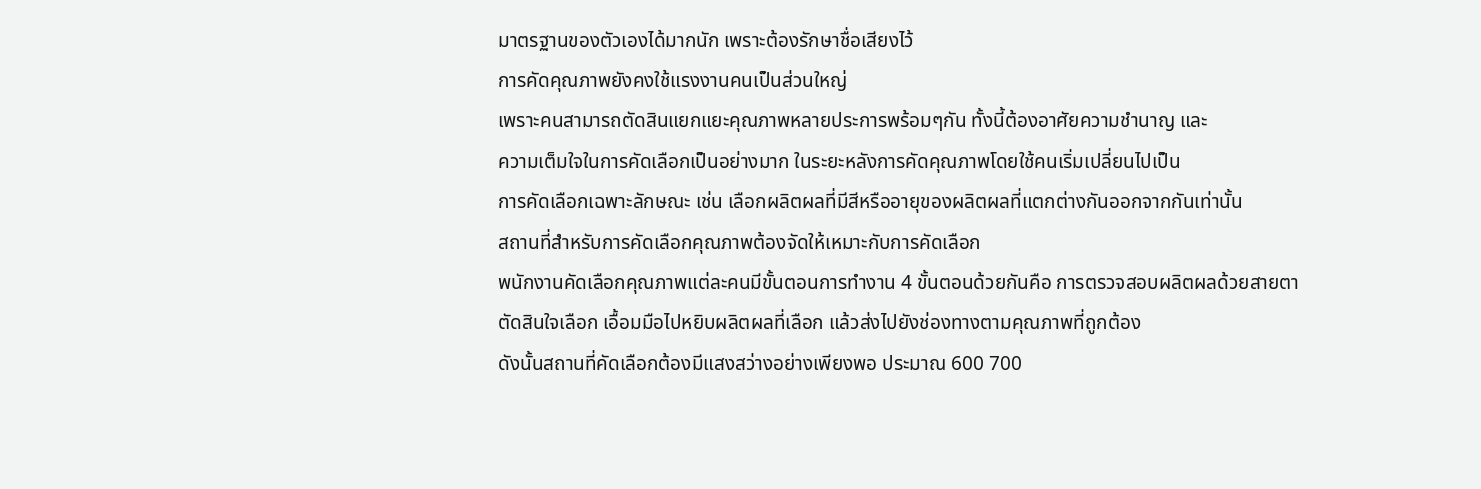มาตรฐานของตัวเองได้มากนัก เพราะต้องรักษาชื่อเสียงไว้
การคัดคุณภาพยังคงใช้แรงงานคนเป็นส่วนใหญ่
เพราะคนสามารถตัดสินแยกแยะคุณภาพหลายประการพร้อมๆกัน ทั้งนี้ต้องอาศัยความชำนาญ และ
ความเต็มใจในการคัดเลือกเป็นอย่างมาก ในระยะหลังการคัดคุณภาพโดยใช้คนเริ่มเปลี่ยนไปเป็น
การคัดเลือกเฉพาะลักษณะ เช่น เลือกผลิตผลที่มีสีหรืออายุของผลิตผลที่แตกต่างกันออกจากกันเท่านั้น
สถานที่สำหรับการคัดเลือกคุณภาพต้องจัดให้เหมาะกับการคัดเลือก
พนักงานคัดเลือกคุณภาพแต่ละคนมีขั้นตอนการทำงาน 4 ขั้นตอนด้วยกันคือ การตรวจสอบผลิตผลด้วยสายตา
ตัดสินใจเลือก เอื้อมมือไปหยิบผลิตผลที่เลือก แล้วส่งไปยังช่องทางตามคุณภาพที่ถูกต้อง
ดังนั้นสถานที่คัดเลือกต้องมีแสงสว่างอย่างเพียงพอ ประมาณ 600 700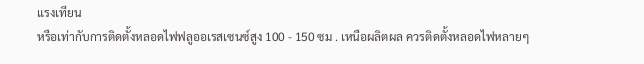แรงเทียน
หรือเท่ากับการติดตั้งหลอดไฟฟลูออเรสเซนซ์สูง 100 - 150 ซม . เหนือผลิตผล ควรติดตั้งหลอดไฟหลายๆ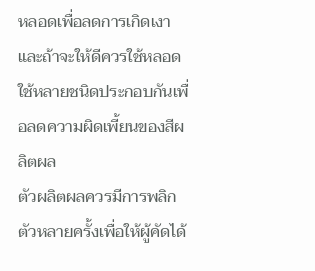หลอดเพื่อลดการเกิดเงา และถ้าจะให้ดีควรใช้หลอดใช้หลายชนิดประกอบกันเพื่อลดความผิดเพี้ยนของสีผลิตผล
ตัวผลิตผลควรมีการพลิกตัวหลายครั้งเพื่อให้ผู้คัดได้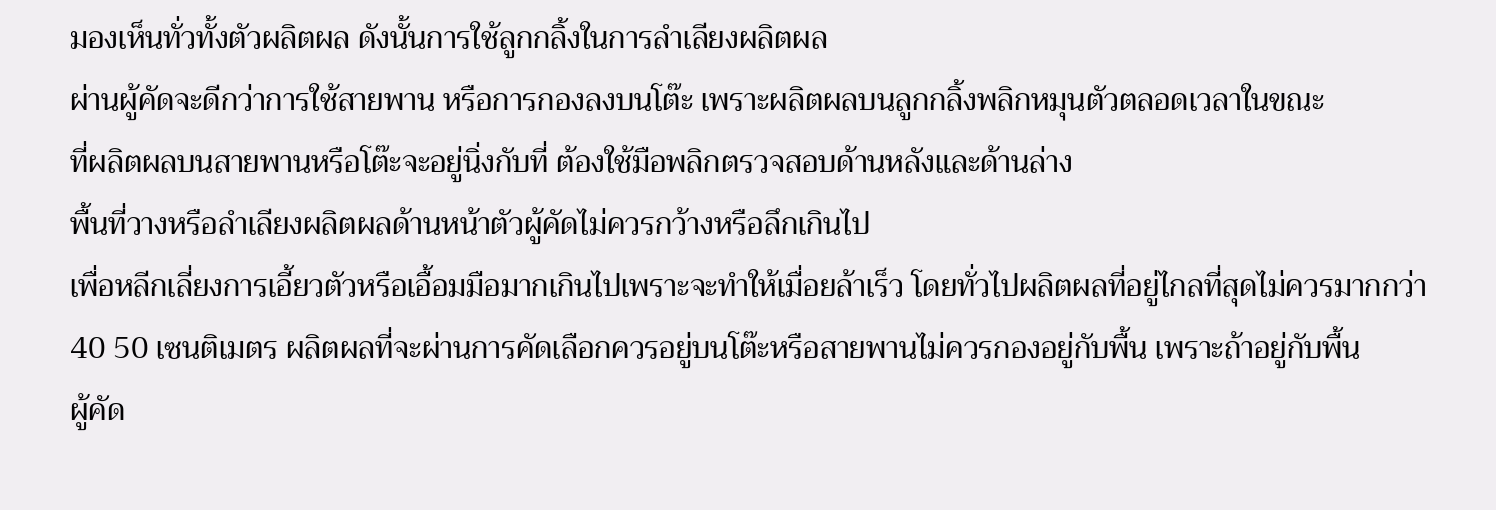มองเห็นทั่วทั้งตัวผลิตผล ดังนั้นการใช้ลูกกลิ้งในการลำเลียงผลิตผล
ผ่านผู้คัดจะดีกว่าการใช้สายพาน หรือการกองลงบนโต๊ะ เพราะผลิตผลบนลูกกลิ้งพลิกหมุนตัวตลอดเวลาในขณะ
ที่ผลิตผลบนสายพานหรือโต๊ะจะอยู่นิ่งกับที่ ต้องใช้มือพลิกตรวจสอบด้านหลังและด้านล่าง
พื้นที่วางหรือลำเลียงผลิตผลด้านหน้าตัวผู้คัดไม่ควรกว้างหรือลึกเกินไป
เพื่อหลีกเลี่ยงการเอี้ยวตัวหรือเอื้อมมือมากเกินไปเพราะจะทำให้เมื่อยล้าเร็ว โดยทั่วไปผลิตผลที่อยู่ไกลที่สุดไม่ควรมากกว่า
40 50 เซนติเมตร ผลิตผลที่จะผ่านการคัดเลือกควรอยู่บนโต๊ะหรือสายพานไม่ควรกองอยู่กับพื้น เพราะถ้าอยู่กับพื้น
ผู้คัด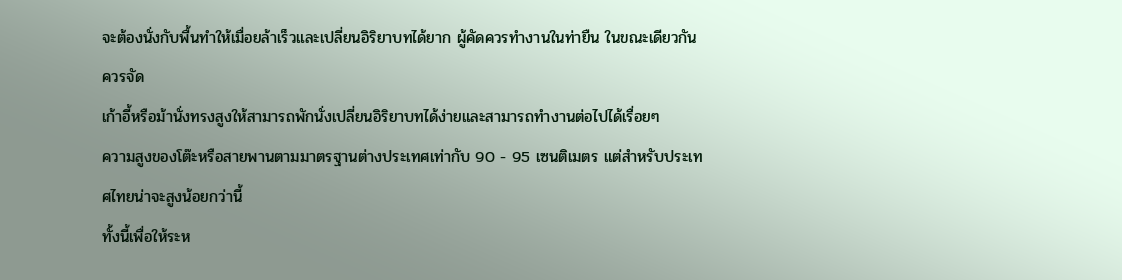จะต้องนั่งกับพื้นทำให้เมื่อยล้าเร็วและเปลี่ยนอิริยาบทได้ยาก ผู้คัดควรทำงานในท่ายืน ในขณะเดียวกันควรจัด
เก้าอี้หรือม้านั่งทรงสูงให้สามารถพักนั่งเปลี่ยนอิริยาบทได้ง่ายและสามารถทำงานต่อไปได้เรื่อยๆ
ความสูงของโต๊ะหรือสายพานตามมาตรฐานต่างประเทศเท่ากับ 90 - 95 เซนติเมตร แต่สำหรับประเทศไทยน่าจะสูงน้อยกว่านี้
ทั้งนี้เพื่อให้ระห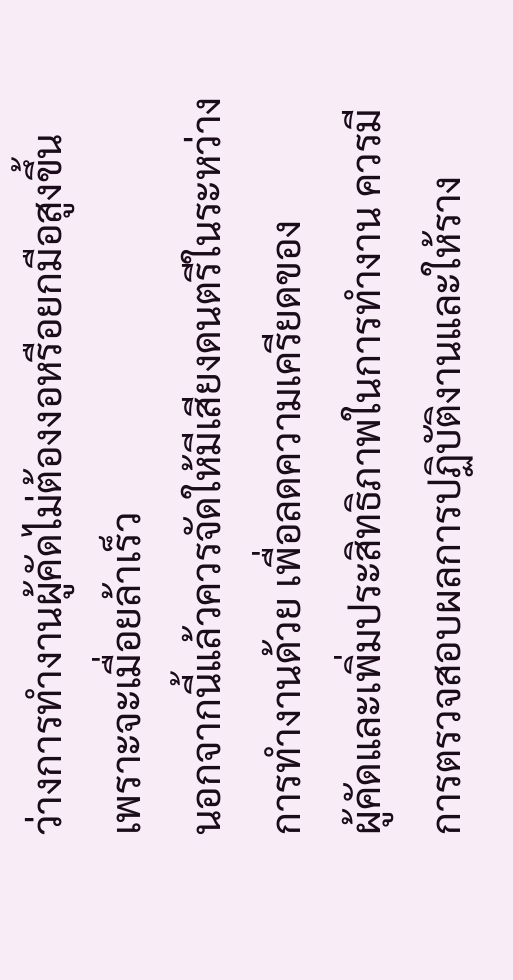ว่างการทำงานผู้คัดไม่ต้องงอหรือยกมือสูงขึ้น เพราะจะเมื่อยล้าเร็ว
นอกจากนี้แล้วควรจัดให้มีเสียงดนตรีในระหว่างการทำงานด้วย เพื่อลดความเครียดของ
ผู้คัดและเพิ่มประสิทธิภาพในการทำงาน ควรมีการตรวจสอบผลการปฏิบัติงานและให้ราง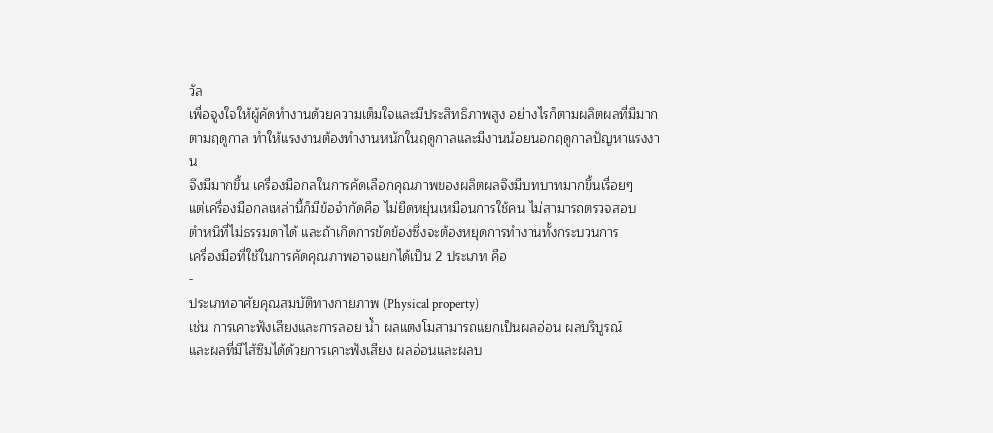วัล
เพื่อจูงใจให้ผู้คัดทำงานด้วยความเต็มใจและมีประสิทธิภาพสูง อย่างไรก็ตามผลิตผลที่มีมาก
ตามฤดูกาล ทำให้แรงงานต้องทำงานหนักในฤดูกาลและมีงานน้อยนอกฤดูกาลปัญหาแรงงาน
จึงมีมากขึ้น เครื่องมือกลในการคัดเลือกคุณภาพของผลิตผลจึงมีบทบาทมากขึ้นเรื่อยๆ
แต่เครื่องมือกลเหล่านี้ก็มีข้อจำกัดคือ ไม่ยืดหยุ่นเหมือนการใช้คน ไม่สามารถตรวจสอบ
ตำหนิที่ไม่ธรรมดาได้ และถ้าเกิดการขัดข้องซึ่งจะต้องหยุดการทำงานทั้งกระบวนการ
เครื่องมือที่ใช้ในการคัดคุณภาพอาจแยกได้เป็น 2 ประเภท คือ
-
ประเภทอาศัยคุณสมบัติทางกายภาพ (Physical property)
เช่น การเคาะฟังเสียงและการลอย น้ำ ผลแตงโมสามารถแยกเป็นผลอ่อน ผลบริบูรณ์
และผลที่มีไส้ซึมได้ด้วยการเคาะฟังเสียง ผลอ่อนและผลบ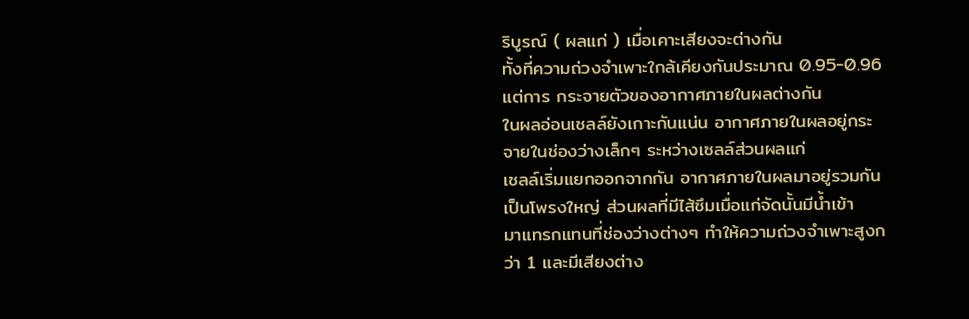ริบูรณ์ ( ผลแก่ ) เมื่อเคาะเสียงจะต่างกัน
ทั้งที่ความถ่วงจำเพาะใกล้เคียงกันประมาณ 0.95-0.96 แต่การ กระจายตัวของอากาศภายในผลต่างกัน
ในผลอ่อนเซลล์ยังเกาะกันแน่น อากาศภายในผลอยู่กระจายในช่องว่างเล็กๆ ระหว่างเซลล์ส่วนผลแก่
เซลล์เริ่มแยกออกจากกัน อากาศภายในผลมาอยู่รวมกันเป็นโพรงใหญ่ ส่วนผลที่มีไส้ซึมเมื่อแก่จัดนั้นมีน้ำเข้า
มาแทรกแทนที่ช่องว่างต่างๆ ทำให้ความถ่วงจำเพาะสูงกว่า 1 และมีเสียงต่าง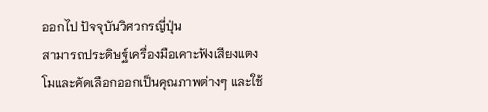ออกไป ปัจจุบันวิศวกรญี่ปุ่น
สามารถประดิษฐ์เครื่องมือเคาะฟังเสียงแตงโมและคัดเลือกออกเป็นคุณภาพต่างๆ และใช้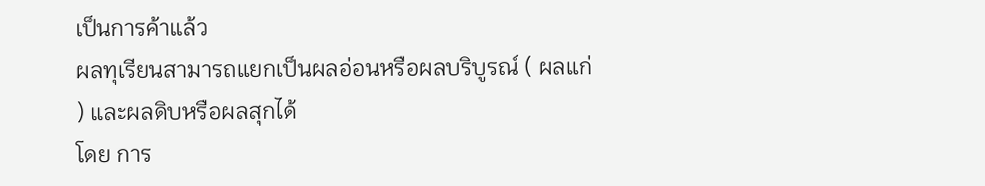เป็นการค้าแล้ว
ผลทุเรียนสามารถแยกเป็นผลอ่อนหรือผลบริบูรณ์ ( ผลแก่ ) และผลดิบหรือผลสุกได้
โดย การ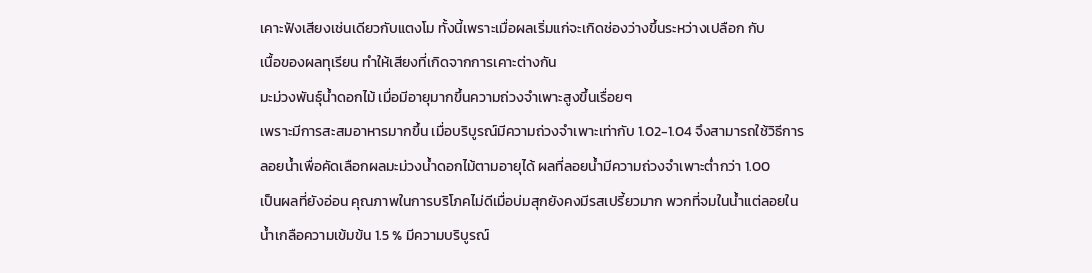เคาะฟังเสียงเช่นเดียวกับแตงโม ทั้งนี้เพราะเมื่อผลเริ่มแก่จะเกิดช่องว่างขึ้นระหว่างเปลือก กับ
เนื้อของผลทุเรียน ทำให้เสียงที่เกิดจากการเคาะต่างกัน
มะม่วงพันธุ์น้ำดอกไม้ เมื่อมีอายุมากขึ้นความถ่วงจำเพาะสูงขึ้นเรื่อยๆ
เพราะมีการสะสมอาหารมากขึ้น เมื่อบริบูรณ์มีความถ่วงจำเพาะเท่ากับ 1.02-1.04 จึงสามารถใช้วิธีการ
ลอยน้ำเพื่อคัดเลือกผลมะม่วงน้ำดอกไม้ตามอายุได้ ผลที่ลอยน้ำมีความถ่วงจำเพาะต่ำกว่า 1.00
เป็นผลที่ยังอ่อน คุณภาพในการบริโภคไม่ดีเมื่อบ่มสุกยังคงมีรสเปรี้ยวมาก พวกที่จมในน้ำแต่ลอยใน
น้ำเกลือความเข้มข้น 1.5 % มีความบริบูรณ์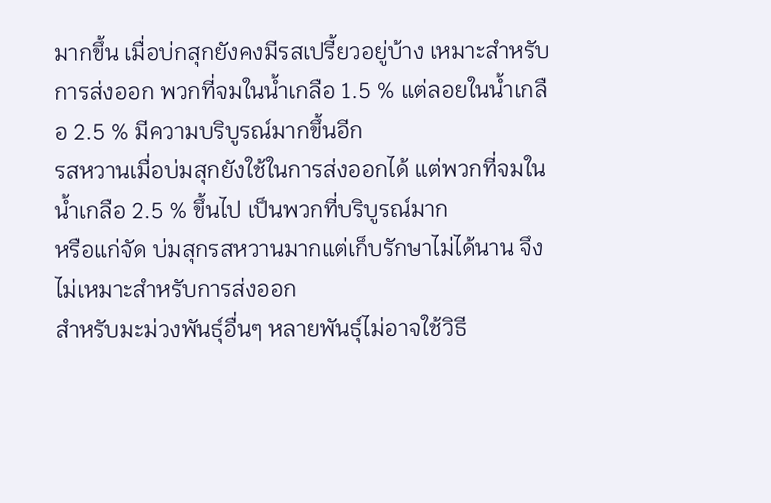มากขึ้น เมื่อบ่กสุกยังคงมีรสเปรี้ยวอยู่บ้าง เหมาะสำหรับ
การส่งออก พวกที่จมในน้ำเกลือ 1.5 % แต่ลอยในน้ำเกลือ 2.5 % มีความบริบูรณ์มากขึ้นอีก
รสหวานเมื่อบ่มสุกยังใช้ในการส่งออกได้ แต่พวกที่จมในน้ำเกลือ 2.5 % ขึ้นไป เป็นพวกที่บริบูรณ์มาก
หรือแก่จัด บ่มสุกรสหวานมากแต่เก็บรักษาไม่ได้นาน จึงไม่เหมาะสำหรับการส่งออก
สำหรับมะม่วงพันธุ์อื่นๆ หลายพันธุ์ไม่อาจใช้วิธี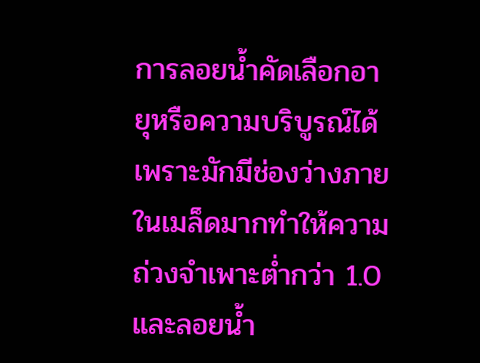การลอยน้ำคัดเลือกอายุหรือความบริบูรณ์ได้ เพราะมักมีช่องว่างภายในเมล็ดมากทำให้ความถ่วงจำเพาะต่ำกว่า 1.0 และลอยน้ำ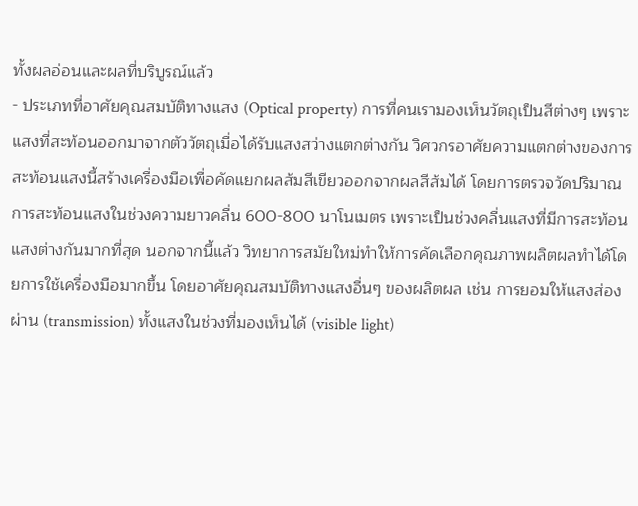ทั้งผลอ่อนและผลที่บริบูรณ์แล้ว
- ประเภทที่อาศัยคุณสมบัติทางแสง (Optical property) การที่คนเรามองเห็นวัตถุเป็นสีต่างๆ เพราะแสงที่สะท้อนออกมาจากตัววัตถุเมื่อได้รับแสงสว่างแตกต่างกัน วิศวกรอาศัยความแตกต่างของการสะท้อนแสงนี้สร้างเครื่องมือเพื่อคัดแยกผลส้มสีเขียวออกจากผลสีส้มได้ โดยการตรวจวัดปริมาณการสะท้อนแสงในช่วงความยาวคลื่น 600-800 นาโนเมตร เพราะเป็นช่วงคลื่นแสงที่มีการสะท้อนแสงต่างกันมากที่สุด นอกจากนี้แล้ว วิทยาการสมัยใหม่ทำให้การคัดเลือกคุณภาพผลิตผลทำได้โดยการใช้เครื่องมือมากขึ้น โดยอาศัยคุณสมบัติทางแสงอื่นๆ ของผลิตผล เช่น การยอมให้แสงส่องผ่าน (transmission) ทั้งแสงในช่วงที่มองเห็นได้ (visible light)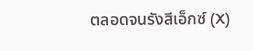ตลอดจนรังสีเอ็กซ์ (X)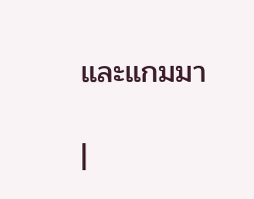และแกมมา

|